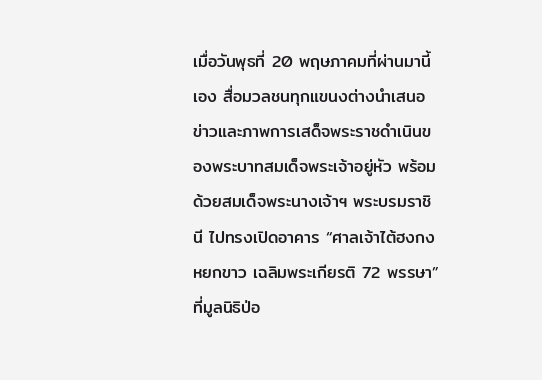เมื่อวันพุธที่ 20 พฤษภาคมที่ผ่านมานี้เอง สื่อมวลชนทุกแขนงต่างนำเสนอข่าวและภาพการเสด็จพระราชดำเนินของพระบาทสมเด็จพระเจ้าอยู่หัว พร้อมด้วยสมเด็จพระนางเจ้าฯ พระบรมราชินี ไปทรงเปิดอาคาร “ศาลเจ้าไต้ฮงกงหยกขาว เฉลิมพระเกียรติ 72 พรรษา” ที่มูลนิธิป่อ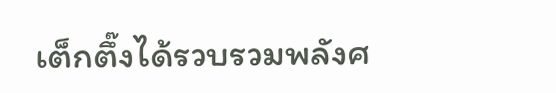เต็กตึ๊งได้รวบรวมพลังศ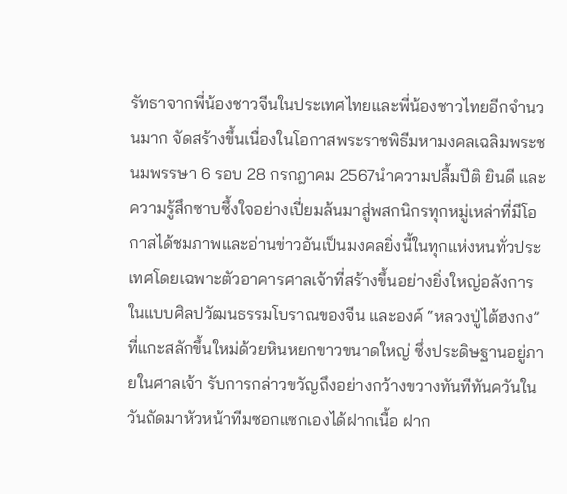รัทธาจากพี่น้องชาวจีนในประเทศไทยและพี่น้องชาวไทยอีกจำนวนมาก จัดสร้างขึ้นเนื่องในโอกาสพระราชพิธีมหามงคลเฉลิมพระชนมพรรษา 6 รอบ 28 กรกฎาคม 2567นำความปลื้มปีติ ยินดี และความรู้สึกซาบซึ้งใจอย่างเปี่ยมล้นมาสู่พสกนิกรทุกหมู่เหล่าที่มีโอกาสได้ชมภาพและอ่านข่าวอันเป็นมงคลยิ่งนี้ในทุกแห่งหนทั่วประเทศโดยเฉพาะตัวอาคารศาลเจ้าที่สร้างขึ้นอย่างยิ่งใหญ่อลังการในแบบศิลปวัฒนธรรมโบราณของจีน และองค์ “หลวงปู่ไต้ฮงกง” ที่แกะสลักขึ้นใหม่ด้วยหินหยกขาวขนาดใหญ่ ซึ่งประดิษฐานอยู่ภายในศาลเจ้า รับการกล่าวขวัญถึงอย่างกว้างขวางทันทีทันควันในวันถัดมาหัวหน้าทีมซอกแซกเองได้ฝากเนื้อ ฝาก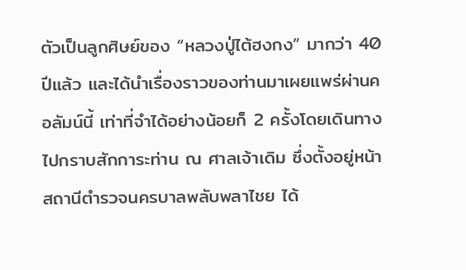ตัวเป็นลูกศิษย์ของ “หลวงปู่ไต้ฮงกง” มากว่า 40 ปีแล้ว และได้นำเรื่องราวของท่านมาเผยแพร่ผ่านคอลัมน์นี้ เท่าที่จำได้อย่างน้อยก็ 2 ครั้งโดยเดินทางไปกราบสักการะท่าน ณ ศาลเจ้าเดิม ซึ่งตั้งอยู่หน้าสถานีตำรวจนครบาลพลับพลาไชย ได้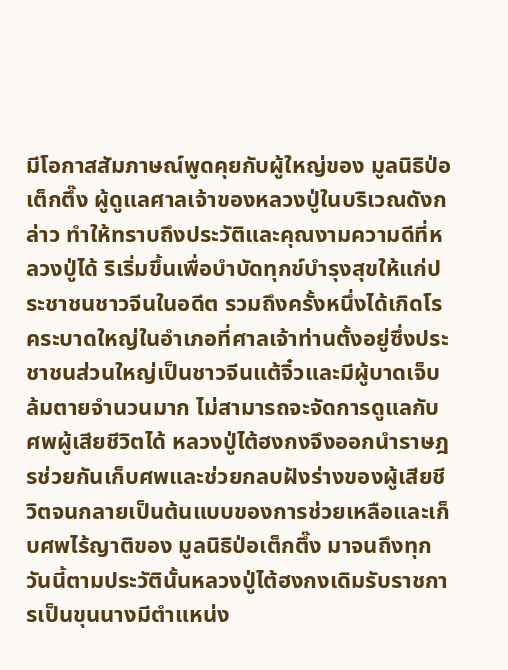มีโอกาสสัมภาษณ์พูดคุยกับผู้ใหญ่ของ มูลนิธิป่อเต็กตึ๊ง ผู้ดูแลศาลเจ้าของหลวงปู่ในบริเวณดังกล่าว ทำให้ทราบถึงประวัติและคุณงามความดีที่หลวงปู่ได้ ริเริ่มขึ้นเพื่อบำบัดทุกข์บำรุงสุขให้แก่ประชาชนชาวจีนในอดีต รวมถึงครั้งหนึ่งได้เกิดโรคระบาดใหญ่ในอำเภอที่ศาลเจ้าท่านตั้งอยู่ซึ่งประชาชนส่วนใหญ่เป็นชาวจีนแต้จิ๋วและมีผู้บาดเจ็บล้มตายจำนวนมาก ไม่สามารถจะจัดการดูแลกับศพผู้เสียชีวิตได้ หลวงปู่ไต้ฮงกงจึงออกนำราษฎรช่วยกันเก็บศพและช่วยกลบฝังร่างของผู้เสียชีวิตจนกลายเป็นต้นแบบของการช่วยเหลือและเก็บศพไร้ญาติของ มูลนิธิป่อเต็กตึ๊ง มาจนถึงทุกวันนี้ตามประวัตินั้นหลวงปู่ไต้ฮงกงเดิมรับราชการเป็นขุนนางมีตำแหน่ง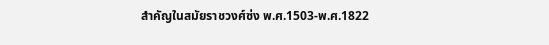สำคัญในสมัยราชวงศ์ซ่ง พ.ศ.1503-พ.ศ.1822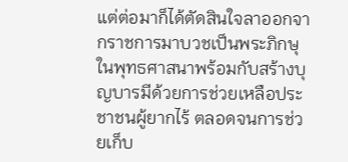แต่ต่อมาก็ได้ตัดสินใจลาออกจากราชการมาบวชเป็นพระภิกษุในพุทธศาสนาพร้อมกับสร้างบุญบารมีด้วยการช่วยเหลือประชาชนผู้ยากไร้ ตลอดจนการช่วยเก็บ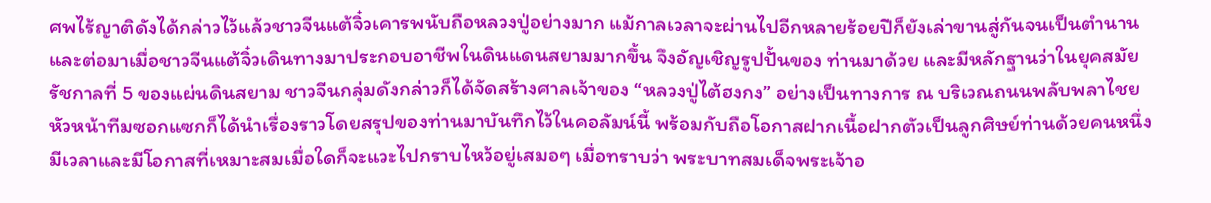ศพไร้ญาติดังได้กล่าวไว้แล้วชาวจีนแต้จิ๋วเคารพนับถือหลวงปู่อย่างมาก แม้กาลเวลาจะผ่านไปอีกหลายร้อยปีก็ยังเล่าขานสู่กันจนเป็นตำนาน และต่อมาเมื่อชาวจีนแต้จิ๋วเดินทางมาประกอบอาชีพในดินแดนสยามมากขึ้น จึงอัญเชิญรูปปั้นของ ท่านมาด้วย และมีหลักฐานว่าในยุคสมัยรัชกาลที่ 5 ของแผ่นดินสยาม ชาวจีนกลุ่มดังกล่าวก็ได้จัดสร้างศาลเจ้าของ “หลวงปู่ไต้ฮงกง” อย่างเป็นทางการ ณ บริเวณถนนพลับพลาไชยหัวหน้าทีมซอกแซกก็ได้นำเรื่องราวโดยสรุปของท่านมาบันทึกไว้ในคอลัมน์นี้ พร้อมกับถือโอกาสฝากเนื้อฝากตัวเป็นลูกศิษย์ท่านด้วยคนหนึ่ง มีเวลาและมีโอกาสที่เหมาะสมเมื่อใดก็จะแวะไปกราบไหว้อยู่เสมอๆ เมื่อทราบว่า พระบาทสมเด็จพระเจ้าอ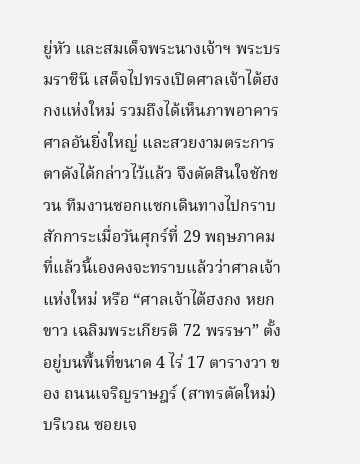ยู่หัว และสมเด็จพระนางเจ้าฯ พระบรมราชินี เสด็จไปทรงเปิดศาลเจ้าไต้ฮงกงแห่งใหม่ รวมถึงได้เห็นภาพอาคารศาลอันยิ่งใหญ่ และสวยงามตระการตาดังได้กล่าวไว้แล้ว จึงตัดสินใจชักชวน ทีมงานซอกแซกเดินทางไปกราบสักการะเมื่อวันศุกร์ที่ 29 พฤษภาคมที่แล้วนี้เองคงจะทราบแล้วว่าศาลเจ้าแห่งใหม่ หรือ “ศาลเจ้าไต้ฮงกง หยกขาว เฉลิมพระเกียรติ 72 พรรษา” ตั้งอยู่บนพื้นที่ขนาด 4 ไร่ 17 ตารางวา ของ ถนนเจริญราษฎร์ (สาทรตัดใหม่) บริเวณ ซอยเจ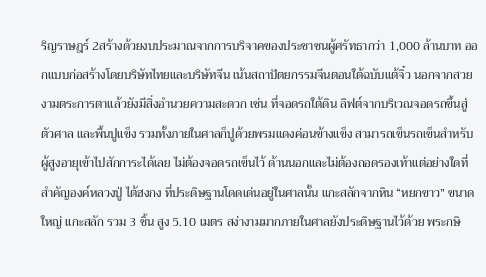ริญราษฎร์ 2สร้างด้วยงบประมาณจากการบริจาคของประชาชนผู้ศรัทธากว่า 1,000 ล้านบาท ออกแบบก่อสร้างโดยบริษัทไทยและบริษัทจีน เน้นสถาปัตยกรรมจีนตอนใต้ฉบับแต้จิ๋ว นอกจากสวยงามตระการตาแล้วยังมีสิ่งอำนวยความสะดวก เช่น ที่จอดรถใต้ดิน ลิฟต์จากบริเวณจอดรถขึ้นสู่ตัวศาล และพื้นปูแข็ง รวมทั้งภายในศาลก็ปูด้วยพรมแดงค่อนข้างแข็ง สามารถเข็นรถเข็นสำหรับผู้สูงอายุเข้าไปสักการะได้เลย ไม่ต้องจอดรถเข็นไว้ ด้านนอกและไม่ต้องถอดรองเท้าแต่อย่างใดที่สำคัญองค์หลวงปู่ ไต้ฮงกง ที่ประดิษฐานโดดเด่นอยู่ในศาลนั้น แกะสลักจากหิน “หยกขาว” ขนาดใหญ่ แกะสลัก รวม 3 ชิ้น สูง 5.10 เมตร สง่างามมากภายในศาลยังประดิษฐานไว้ด้วย พระกษิ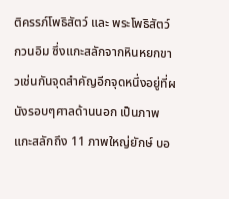ติครรภ์โพธิสัตว์ และ พระโพธิสัตว์กวนอิม ซึ่งแกะสลักจากหินหยกขาวเช่นกันจุดสำคัญอีกจุดหนึ่งอยู่ที่ผนังรอบๆศาลด้านนอก เป็นภาพแกะสลักถึง 11 ภาพใหญ่ยักษ์ บอ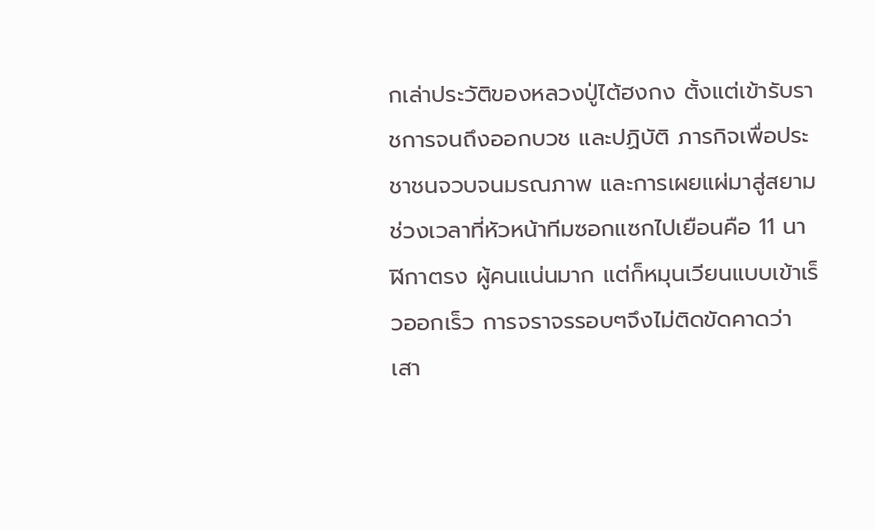กเล่าประวัติของหลวงปู่ไต้ฮงกง ตั้งแต่เข้ารับราชการจนถึงออกบวช และปฏิบัติ ภารกิจเพื่อประชาชนจวบจนมรณภาพ และการเผยแผ่มาสู่สยามช่วงเวลาที่หัวหน้าทีมซอกแซกไปเยือนคือ 11 นาฬิกาตรง ผู้คนแน่นมาก แต่ก็หมุนเวียนแบบเข้าเร็วออกเร็ว การจราจรรอบๆจึงไม่ติดขัดคาดว่าเสา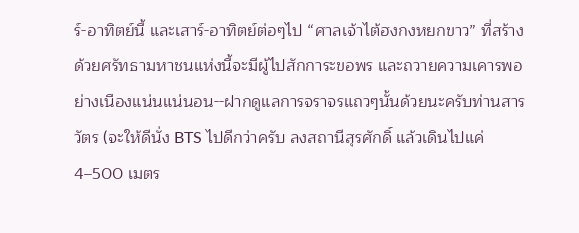ร์-อาทิตย์นี้ และเสาร์-อาทิตย์ต่อๆไป “ศาลเจ้าไต้ฮงกงหยกขาว” ที่สร้างด้วยศรัทธามหาชนแห่งนี้จะมีผู้ไปสักการะขอพร และถวายความเคารพอย่างเนืองแน่นแน่นอน--ฝากดูแลการจราจรแถวๆนั้นด้วยนะครับท่านสารวัตร (จะให้ดีนั่ง BTS ไปดีกว่าครับ ลงสถานีสุรศักดิ์ แล้วเดินไปแค่ 4–500 เมตร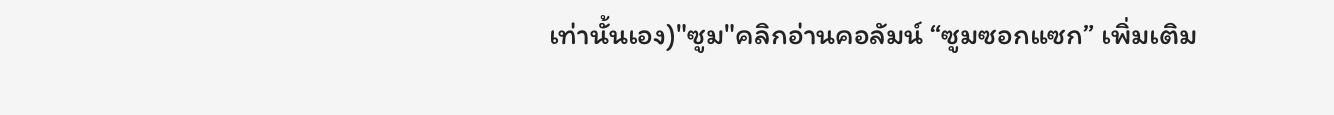เท่านั้นเอง)"ซูม"คลิกอ่านคอลัมน์ “ซูมซอกแซก” เพิ่มเติม